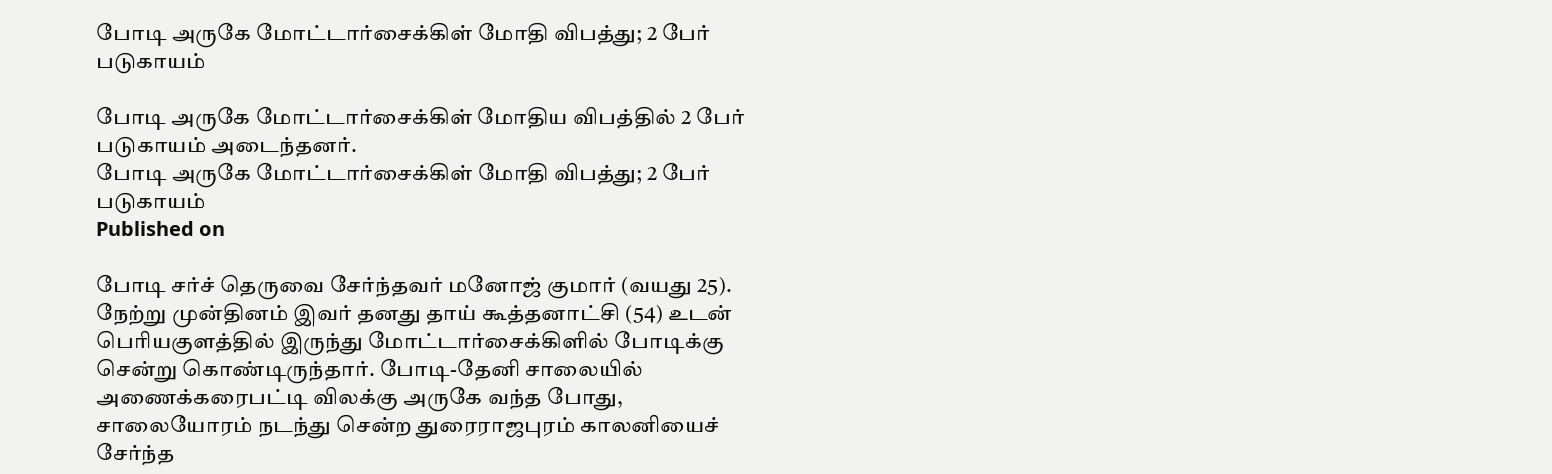போடி அருகே மோட்டார்சைக்கிள் மோதி விபத்து; 2 பேர் படுகாயம்

போடி அருகே மோட்டார்சைக்கிள் மோதிய விபத்தில் 2 பேர் படுகாயம் அடைந்தனர்.
போடி அருகே மோட்டார்சைக்கிள் மோதி விபத்து; 2 பேர் படுகாயம்
Published on

போடி சர்ச் தெருவை சேர்ந்தவர் மனோஜ் குமார் (வயது 25). நேற்று முன்தினம் இவர் தனது தாய் கூத்தனாட்சி (54) உடன் பெரியகுளத்தில் இருந்து மோட்டார்சைக்கிளில் போடிக்கு சென்று கொண்டிருந்தார். போடி-தேனி சாலையில் அணைக்கரைபட்டி விலக்கு அருகே வந்த போது, சாலையோரம் நடந்து சென்ற துரைராஜபுரம் காலனியைச் சேர்ந்த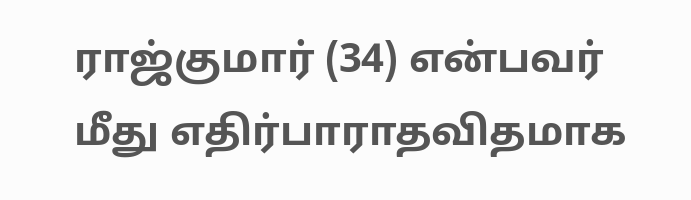ராஜ்குமார் (34) என்பவர் மீது எதிர்பாராதவிதமாக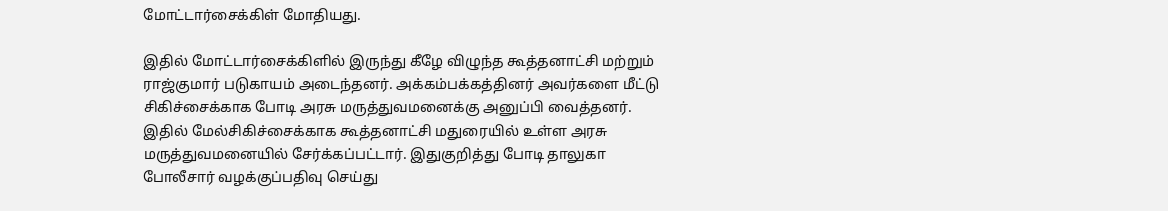மோட்டார்சைக்கிள் மோதியது.

இதில் மோட்டார்சைக்கிளில் இருந்து கீழே விழுந்த கூத்தனாட்சி மற்றும் ராஜ்குமார் படுகாயம் அடைந்தனர். அக்கம்பக்கத்தினர் அவர்களை மீட்டு சிகிச்சைக்காக போடி அரசு மருத்துவமனைக்கு அனுப்பி வைத்தனர். இதில் மேல்சிகிச்சைக்காக கூத்தனாட்சி மதுரையில் உள்ள அரசு மருத்துவமனையில் சேர்க்கப்பட்டார். இதுகுறித்து போடி தாலுகா போலீசார் வழக்குப்பதிவு செய்து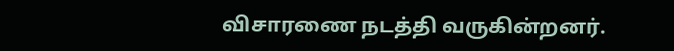விசாரணை நடத்தி வருகின்றனர்.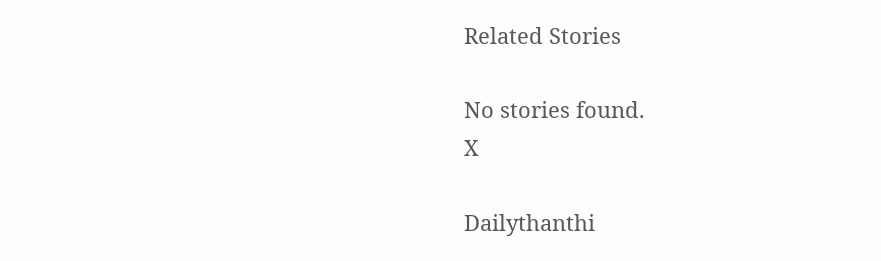Related Stories

No stories found.
X

Dailythanthi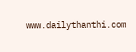www.dailythanthi.com